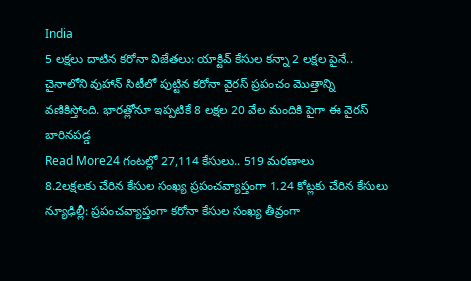India
5 లక్షలు దాటిన కరోనా విజేతలు: యాక్టివ్ కేసుల కన్నా 2 లక్షల పైనే..
చైనాలోని వుహాన్ సిటీలో పుట్టిన కరోనా వైరస్ ప్రపంచం మొత్తాన్ని వణికిస్తోంది. భారత్లోనూ ఇప్పటికే 8 లక్షల 20 వేల మందికి పైగా ఈ వైరస్ బారినపడ్డ
Read More24 గంటల్లో 27,114 కేసులు.. 519 మరణాలు
8.2లక్షలకు చేరిన కేసుల సంఖ్య ప్రపంచవ్యాప్తంగా 1.24 కోట్లకు చేరిన కేసులు న్యూఢిల్లీ: ప్రపంచవ్యాప్తంగా కరోనా కేసుల సంఖ్య తీవ్రంగా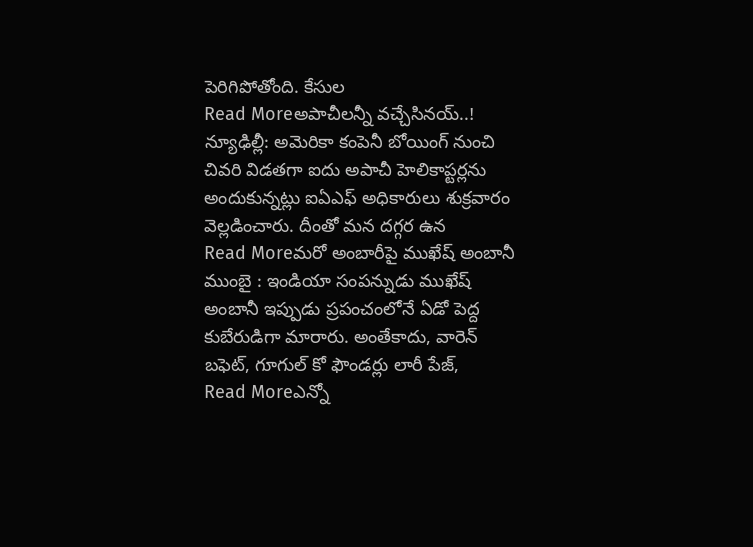పెరిగిపోతోంది. కేసుల
Read Moreఅపాచీలన్నీ వచ్చేసినయ్..!
న్యూఢిల్లీ: అమెరికా కంపెనీ బోయింగ్ నుంచి చివరి విడతగా ఐదు అపాచీ హెలికాప్టర్లను అందుకున్నట్లు ఐఏఎఫ్ అధికారులు శుక్రవారం వెల్లడించారు. దీంతో మన దగ్గర ఉన
Read Moreమరో అంబారీపై ముఖేష్ అంబానీ
ముంబై : ఇండియా సంపన్నుడు ముఖేష్ అంబానీ ఇప్పుడు ప్రపంచంలోనే ఏడో పెద్ద కుబేరుడిగా మారారు. అంతేకాదు, వారెన్ బఫెట్, గూగుల్ కో ఫౌండర్లు లారీ పేజ్,
Read Moreఎన్నో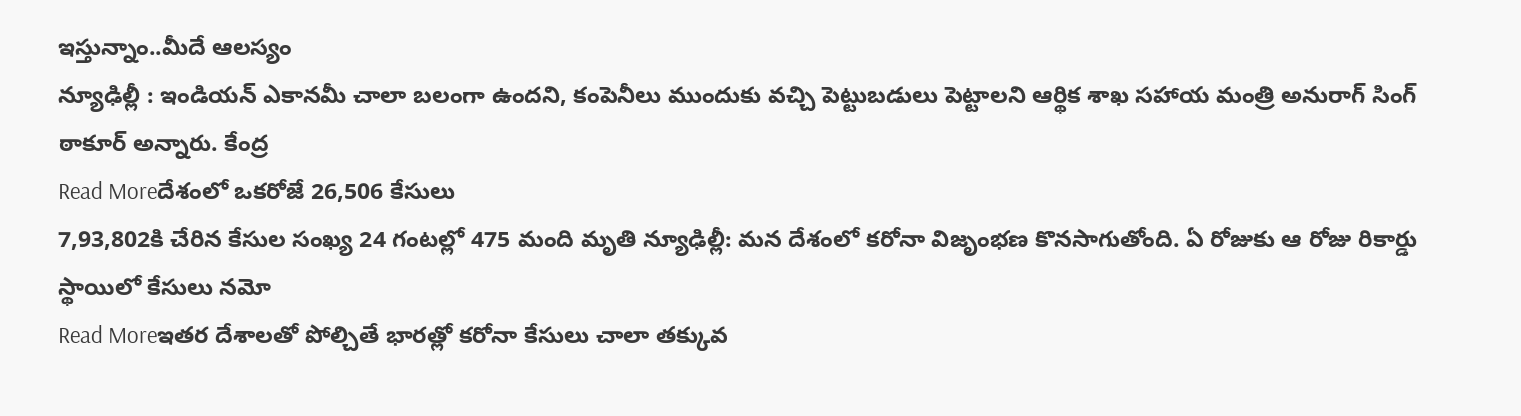ఇస్తున్నాం..మీదే ఆలస్యం
న్యూఢిల్లీ : ఇండియన్ ఎకానమీ చాలా బలంగా ఉందని, కంపెనీలు ముందుకు వచ్చి పెట్టుబడులు పెట్టాలని ఆర్థిక శాఖ సహాయ మంత్రి అనురాగ్ సింగ్ ఠాకూర్ అన్నారు. కేంద్ర
Read Moreదేశంలో ఒకరోజే 26,506 కేసులు
7,93,802కి చేరిన కేసుల సంఖ్య 24 గంటల్లో 475 మంది మృతి న్యూఢిల్లీ: మన దేశంలో కరోనా విజృంభణ కొనసాగుతోంది. ఏ రోజుకు ఆ రోజు రికార్డు స్థాయిలో కేసులు నమో
Read Moreఇతర దేశాలతో పోల్చితే భారత్లో కరోనా కేసులు చాలా తక్కువ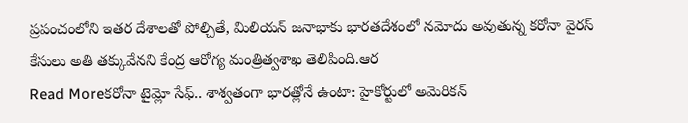ప్రపంచంలోని ఇతర దేశాలతో పోల్చితే, మిలియన్ జనాభాకు భారతదేశంలో నమోదు అవుతున్న కరోనా వైరస్ కేసులు అతి తక్కువేనని కేంద్ర ఆరోగ్య మంత్రిత్వశాఖ తెలిపింది.ఆర
Read Moreకరోనా టైమ్లో సేఫ్.. శాశ్వతంగా భారత్లోనే ఉంటా: హైకోర్టులో అమెరికన్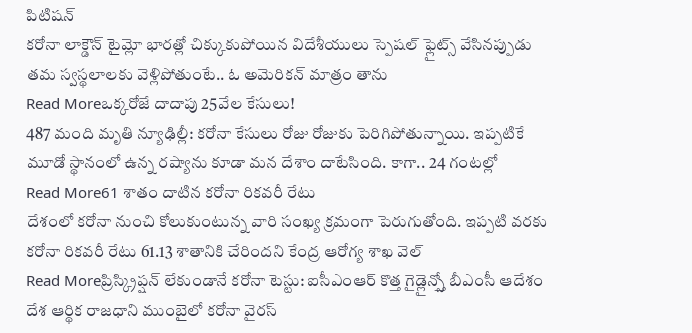పిటిషన్
కరోనా లాక్డౌన్ టైమ్లో భారత్లో చిక్కుకుపోయిన విదేశీయులు స్పెషల్ ఫ్లైట్స్ వేసినప్పుడు తమ స్వస్థలాలకు వెళ్లిపోతుంటే.. ఓ అమెరికన్ మాత్రం తాను
Read Moreఒక్కరోజే దాదాపు 25వేల కేసులు!
487 మంది మృతి న్యూఢిల్లీ: కరోనా కేసులు రోజు రోజుకు పెరిగిపోతున్నాయి. ఇప్పటికే మూడో స్థానంలో ఉన్న రష్యాను కూడా మన దేశాం దాటేసింది. కాగా.. 24 గంటల్లో
Read More61 శాతం దాటిన కరోనా రికవరీ రేటు
దేశంలో కరోనా నుంచి కోలుకుంటున్న వారి సంఖ్య క్రమంగా పెరుగుతోంది. ఇప్పటి వరకు కరోనా రికవరీ రేటు 61.13 శాతానికి చేరిందని కేంద్ర ఆరోగ్య శాఖ వెల్
Read Moreప్రిస్క్రిప్షన్ లేకుండానే కరోనా టెస్టు: ఐసీఎంఆర్ కొత్త గైడ్లైన్స్తో బీఎంసీ ఆదేశం
దేశ ఆర్థిక రాజధాని ముంబైలో కరోనా వైరస్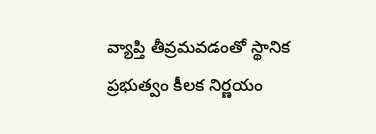వ్యాప్తి తీవ్రమవడంతో స్థానిక ప్రభుత్వం కీలక నిర్ణయం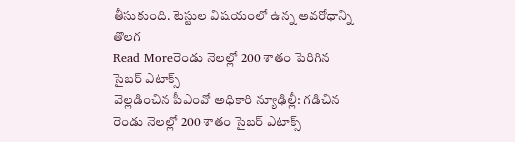తీసుకుంది. టెస్టుల విషయంలో ఉన్న అవరోధాన్ని తొలగ
Read Moreరెండు నెలల్లో 200 శాతం పెరిగిన సైబర్ ఎటాక్స్
వెల్లడించిన పీఎంవో అధికారి న్యూఢిల్లీ: గడిచిన రెండు నెలల్లో 200 శాతం సైబర్ ఎటాక్స్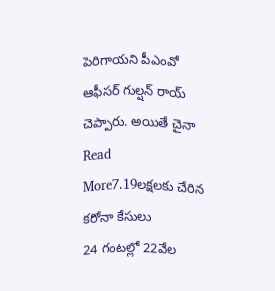పెరిగాయని పీఎంవో ఆఫీసర్ గుల్షన్ రాయ్ చెప్పారు. అయితే చైనా
Read More7.19లక్షలకు చేరిన కరోనా కేసులు
24 గంటల్లో 22వేల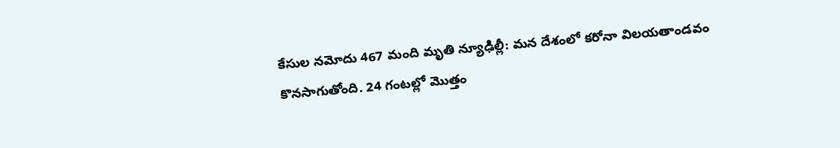కేసుల నమోదు 467 మంది మృతి న్యూఢిల్లీ: మన దేశంలో కరోనా విలయతాండవం కొనసాగుతోంది. 24 గంటల్లో మొత్తం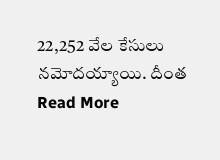22,252 వేల కేసులు నమోదయ్యాయి. దీంత
Read More